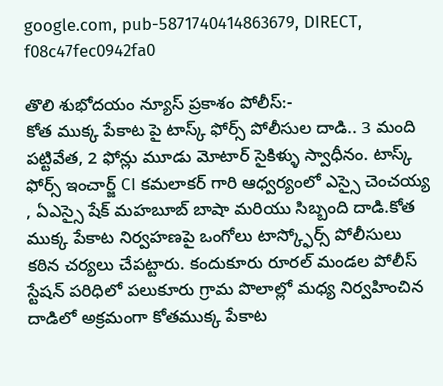google.com, pub-5871740414863679, DIRECT, f08c47fec0942fa0

తొలి శుభోదయం న్యూస్ ప్రకాశం పోలీస్:-
కోత ముక్క పేకాట పై టాస్క్ ఫోర్స్ పోలీసుల దాడి.. 3 మంది పట్టివేత, 2 ఫోన్లు మూడు మోటార్ సైకిళ్ళు స్వాధీనం. టాస్క్ ఫోర్స్ ఇంచార్జ్ CI కమలాకర్ గారి ఆధ్వర్యంలో ఎస్సై చెంచయ్య , ఏఎస్సై షేక్ మహబూబ్ బాషా మరియు సిబ్బంది దాడి.కోత ముక్క పేకాట నిర్వహణపై ఒంగోలు టాస్క్ఫోర్స్ పోలీసులు కఠిన చర్యలు చేపట్టారు. కందుకూరు రూరల్ మండల పోలీస్ స్టేషన్ పరిధిలో పలుకూరు గ్రామ పొలాల్లో మధ్య నిర్వహించిన దాడిలో అక్రమంగా కోతముక్క పేకాట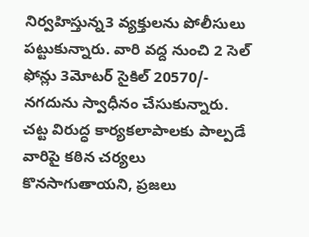నిర్వహిస్తున్న3 వ్యక్తులను పోలీసులు పట్టుకున్నారు. వారి వద్ద నుంచి 2 సెల్ ఫోన్లు 3మోటర్ సైకిల్ 20570/- నగదును స్వాధీనం చేసుకున్నారు. చట్ట విరుద్ధ కార్యకలాపాలకు పాల్పడే వారిపై కఠిన చర్యలు కొనసాగుతాయని, ప్రజలు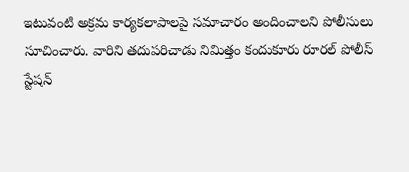ఇటువంటి అక్రమ కార్యకలాపాలపై సమాచారం అందించాలని పోలీసులు సూచించారు. వారిని తదుపరిచాడు నిమిత్తం కందుకూరు రూరల్ పోలీస్ స్టేషన్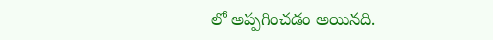లో అప్పగించడం అయినది.